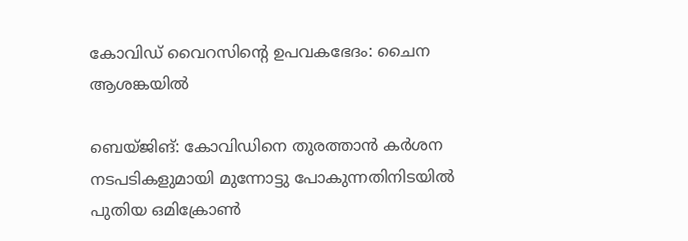കോവിഡ് വൈറസിന്റെ ഉപവകഭേദം: ചൈന ആശങ്കയില്‍

ബെയ്ജിങ്: കോവിഡിനെ തുരത്താന്‍ കര്‍ശന നടപടികളുമായി മുന്നോട്ടു പോകുന്നതിനിടയില്‍ പുതിയ ഒമിക്രോണ്‍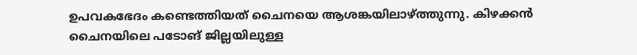ഉപവകഭേദം കണ്ടെത്തിയത്‌ ചൈനയെ ആശങ്കയിലാഴ്ത്തുന്നു. കിഴക്കന്‍ ചൈനയിലെ പടോങ് ജില്ലയിലുള്ള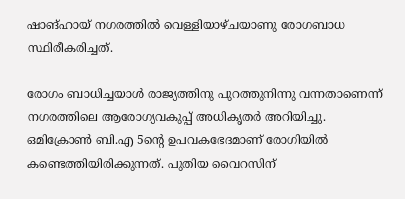ഷാങ്ഹായ് നഗരത്തില്‍ വെള്ളിയാഴ്ചയാണു രോഗബാധ സ്ഥിരീകരിച്ചത്.

രോഗം ബാധിച്ചയാള്‍ രാജ്യത്തിനു പുറത്തുനിന്നു വന്നതാണെന്ന് നഗരത്തിലെ ആരോഗ്യവകുപ്പ് അധികൃതര്‍ അറിയിച്ചു. ഒമിക്രോണ്‍ ബി.എ 5ന്റെ ഉപവകഭേദമാണ് രോഗിയില്‍ കണ്ടെത്തിയിരിക്കുന്നത്. പുതിയ വൈറസിന്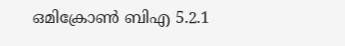ഒമിക്രോണ്‍ ബിഎ 5.2.1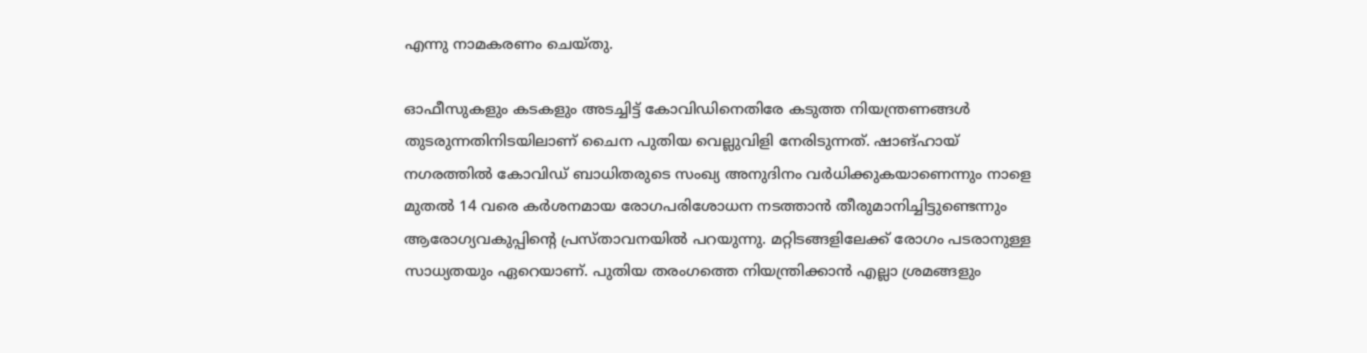എന്നു നാമകരണം ചെയ്തു.

ഓഫീസുകളും കടകളും അടച്ചിട്ട് കോവിഡിനെതിരേ കടുത്ത നിയന്ത്രണങ്ങള്‍ തുടരുന്നതിനിടയിലാണ്‌ ചൈന പുതിയ വെല്ലുവിളി നേരിടുന്നത്. ഷാങ്ഹായ് നഗരത്തില്‍ കോവിഡ് ബാധിതരുടെ സംഖ്യ അനുദിനം വര്‍ധിക്കുകയാണെന്നും നാളെ മുതല്‍ 14 വരെ കര്‍ശനമായ രോഗപരിശോധന നടത്താന്‍ തീരുമാനിച്ചിട്ടുണ്ടെന്നും ആരോഗ്യവകുപ്പിന്റെ പ്രസ്താവനയില്‍ പറയുന്നു. മറ്റിടങ്ങളിലേക്ക് രോഗം പടരാനുള്ള സാധ്യതയും ഏറെയാണ്. പുതിയ തരംഗത്തെ നിയന്ത്രിക്കാന്‍ എല്ലാ ശ്രമങ്ങളും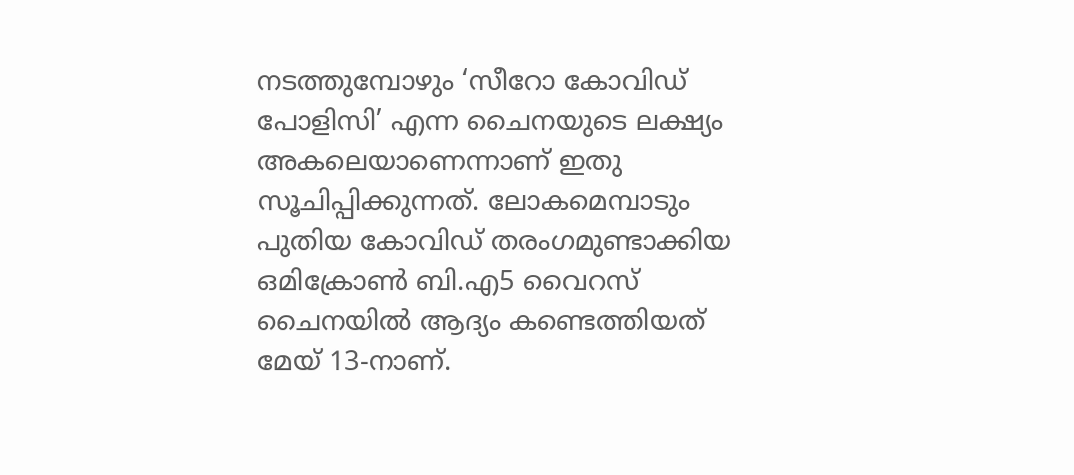നടത്തുമ്പോഴും ‘സീറോ കോവിഡ് പോളിസി’ എന്ന ചൈനയുടെ ലക്ഷ്യം അകലെയാണെന്നാണ് ഇതു സൂചിപ്പിക്കുന്നത്. ലോകമെമ്പാടും പുതിയ കോവിഡ് തരംഗമുണ്ടാക്കിയ ഒമിക്രോണ്‍ ബി.എ5 വൈറസ്‌ ചൈനയില്‍ ആദ്യം കണ്ടെത്തിയത് മേയ് 13-നാണ്.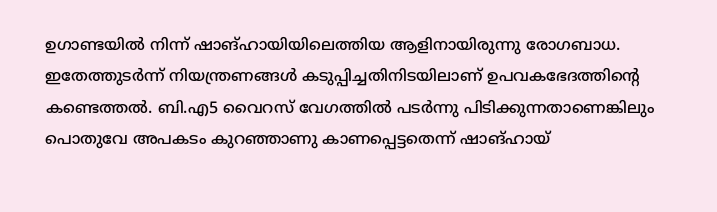ഉഗാണ്ടയില്‍ നിന്ന് ഷാങ്ഹായിയിലെത്തിയ ആളിനായിരുന്നു രോഗബാധ. ഇതേത്തുടര്‍ന്ന് നിയന്ത്രണങ്ങള്‍ കടുപ്പിച്ചതിനിടയിലാണ് ഉപവകഭേദത്തിന്റെ കണ്ടെത്തല്‍. ബി.എ5 വൈറസ് വേഗത്തില്‍ പടര്‍ന്നു പിടിക്കുന്നതാണെങ്കിലും പൊതുവേ അപകടം കുറഞ്ഞാണു കാണപ്പെട്ടതെന്ന് ഷാങ്ഹായ്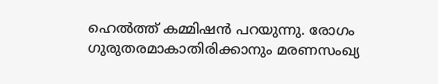ഹെല്‍ത്ത് കമ്മിഷന്‍ പറയുന്നു. രോഗം ഗുരുതരമാകാതിരിക്കാനും മരണസംഖ്യ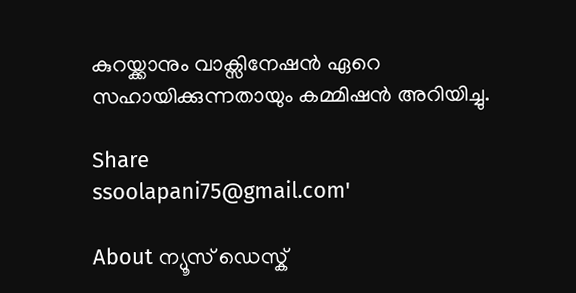കുറയ്ക്കാനും വാക്സിനേഷന്‍ ഏറെ സഹായിക്കുന്നതായും കമ്മിഷന്‍ അറിയിച്ചു.

Share
ssoolapani75@gmail.com'

About ന്യൂസ് ഡെസ്ക്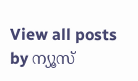View all posts by ന്യൂസ്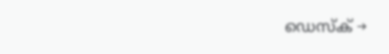ഡെസ്ക് →